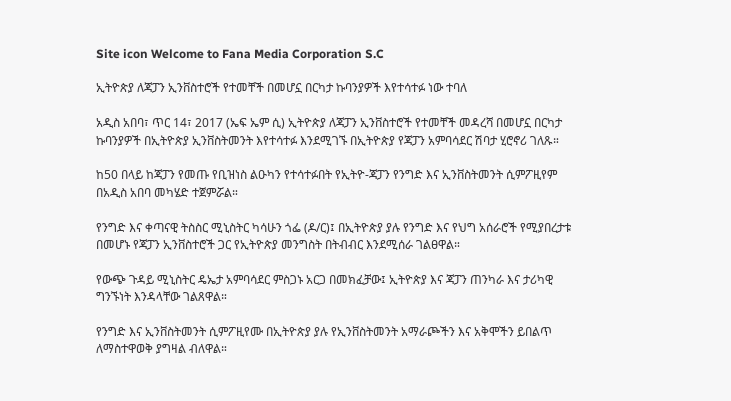Site icon Welcome to Fana Media Corporation S.C

ኢትዮጵያ ለጃፓን ኢንቨስተሮች የተመቸች በመሆኗ በርካታ ኩባንያዎች እየተሳተፉ ነው ተባለ

አዲስ አበባ፣ ጥር 14፣ 2017 (ኤፍ ኤም ሲ) ኢትዮጵያ ለጃፓን ኢንቨስተሮች የተመቸች መዳረሻ በመሆኗ በርካታ ኩባንያዎች በኢትዮጵያ ኢንቨስትመንት እየተሳተፉ እንደሚገኙ በኢትዮጵያ የጃፓን አምባሳደር ሽባታ ሂሮኖሪ ገለጹ።

ከ50 በላይ ከጃፓን የመጡ የቢዝነስ ልዑካን የተሳተፉበት የኢትዮ-ጃፓን የንግድ እና ኢንቨስትመንት ሲምፖዚየም በአዲስ አበባ መካሄድ ተጀምሯል።

የንግድ እና ቀጣናዊ ትስስር ሚኒስትር ካሳሁን ጎፌ (ዶ/ር)፤ በኢትዮጵያ ያሉ የንግድ እና የህግ አሰራሮች የሚያበረታቱ በመሆኑ የጃፓን ኢንቨስተሮች ጋር የኢትዮጵያ መንግስት በትብብር እንደሚሰራ ገልፀዋል።

የውጭ ጉዳይ ሚኒስትር ዴኤታ አምባሳደር ምስጋኑ አርጋ በመክፈቻው፤ ኢትዮጵያ እና ጃፓን ጠንካራ እና ታሪካዊ ግንኙነት እንዳላቸው ገልጸዋል።

የንግድ እና ኢንቨስትመንት ሲምፖዚየሙ በኢትዮጵያ ያሉ የኢንቨስትመንት አማራጮችን እና አቅሞችን ይበልጥ ለማስተዋወቅ ያግዛል ብለዋል።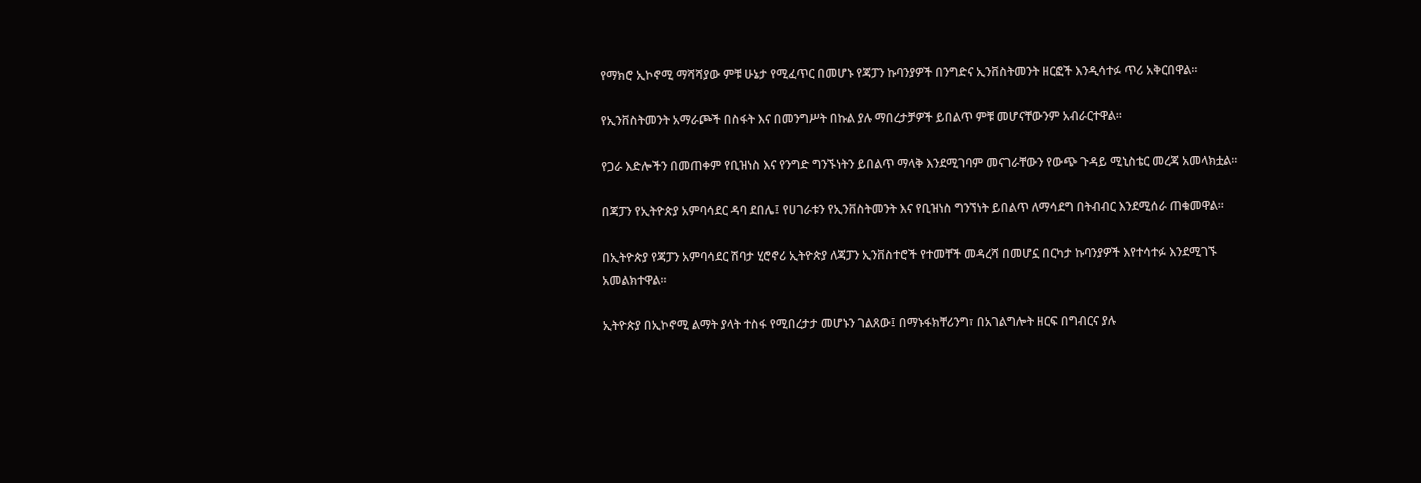የማክሮ ኢኮኖሚ ማሻሻያው ምቹ ሁኔታ የሚፈጥር በመሆኑ የጃፓን ኩባንያዎች በንግድና ኢንቨስትመንት ዘርፎች እንዲሳተፉ ጥሪ አቅርበዋል።

የኢንቨስትመንት አማራጮች በስፋት እና በመንግሥት በኩል ያሉ ማበረታቻዎች ይበልጥ ምቹ መሆናቸውንም አብራርተዋል።

የጋራ እድሎችን በመጠቀም የቢዝነስ እና የንግድ ግንኙነትን ይበልጥ ማላቅ እንደሚገባም መናገራቸውን የውጭ ጉዳይ ሚኒስቴር መረጃ አመላክቷል።

በጃፓን የኢትዮጵያ አምባሳደር ዳባ ደበሌ፤ የሀገራቱን የኢንቨስትመንት እና የቢዝነስ ግንኘነት ይበልጥ ለማሳደግ በትብብር እንደሚሰራ ጠቁመዋል።

በኢትዮጵያ የጃፓን አምባሳደር ሽባታ ሂሮኖሪ ኢትዮጵያ ለጃፓን ኢንቨስተሮች የተመቸች መዳረሻ በመሆኗ በርካታ ኩባንያዎች እየተሳተፉ እንደሚገኙ አመልክተዋል።

ኢትዮጵያ በኢኮኖሚ ልማት ያላት ተስፋ የሚበረታታ መሆኑን ገልጸው፤ በማኑፋክቸሪንግ፣ በአገልግሎት ዘርፍ በግብርና ያሉ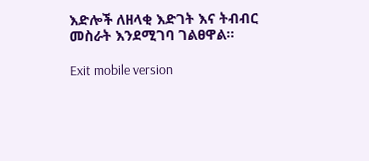እድሎች ለዘላቂ እድገት እና ትብብር መስራት እንደሚገባ ገልፀዋል።

Exit mobile version